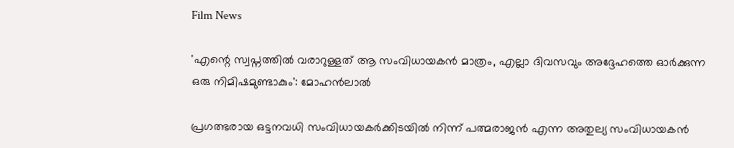Film News

'എന്റെ സ്വപ്നത്തില്‍ വരാറുള്ളത് ആ സംവിധായകന്‍ മാത്രം, എല്ലാ ദിവസവും അദ്ദേഹത്തെ ഓര്‍ക്കുന്ന ഒരു നിമിഷമുണ്ടാകും': മോഹന്‍ലാല്‍

പ്രഗത്ഭരായ ഒട്ടനവധി സംവിധായകര്‍ക്കിടയില്‍ നിന്ന് പത്മരാജന്‍ എന്ന അതുല്യ സംവിധായകന്‍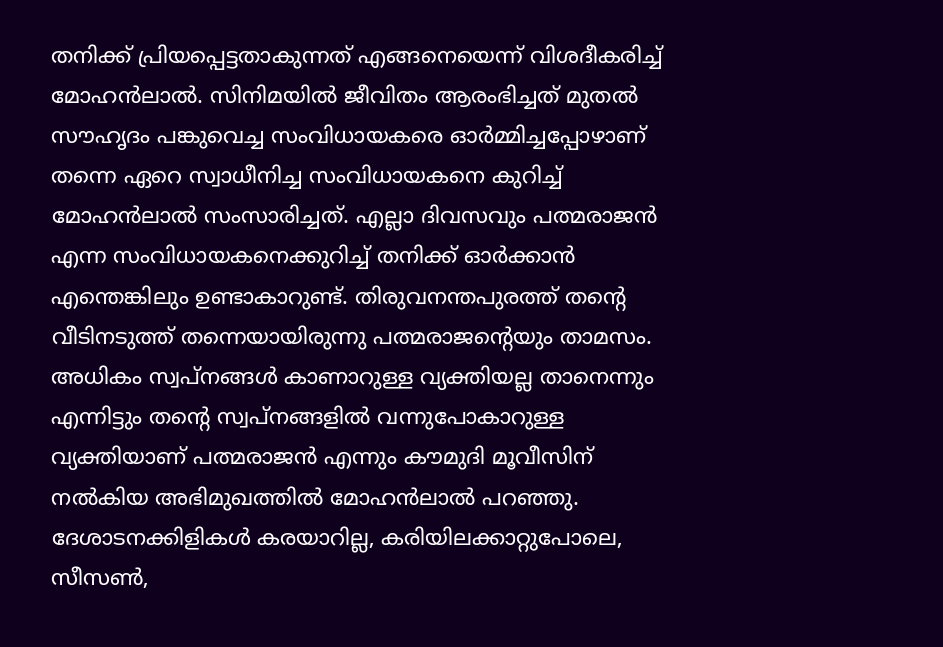തനിക്ക് പ്രിയപ്പെട്ടതാകുന്നത് എങ്ങനെയെന്ന് വിശദീകരിച്ച് മോഹന്‍ലാല്‍. സിനിമയില്‍ ജീവിതം ആരംഭിച്ചത് മുതല്‍ സൗഹൃദം പങ്കുവെച്ച സംവിധായകരെ ഓര്‍മ്മിച്ചപ്പോഴാണ് തന്നെ ഏറെ സ്വാധീനിച്ച സംവിധായകനെ കുറിച്ച് മോഹന്‍ലാല്‍ സംസാരിച്ചത്. എല്ലാ ദിവസവും പത്മരാജന്‍ എന്ന സംവിധായകനെക്കുറിച്ച് തനിക്ക് ഓര്‍ക്കാന്‍ എന്തെങ്കിലും ഉണ്ടാകാറുണ്ട്. തിരുവനന്തപുരത്ത് തന്റെ വീടിനടുത്ത് തന്നെയായിരുന്നു പത്മരാജന്റെയും താമസം. അധികം സ്വപ്നങ്ങള്‍ കാണാറുള്ള വ്യക്തിയല്ല താനെന്നും എന്നിട്ടും തന്റെ സ്വപ്നങ്ങളില്‍ വന്നുപോകാറുള്ള വ്യക്തിയാണ് പത്മരാജന്‍ എന്നും കൗമുദി മൂവീസിന് നല്‍കിയ അഭിമുഖത്തില്‍ മോഹന്‍ലാല്‍ പറഞ്ഞു. ദേശാടനക്കിളികള്‍ കരയാറില്ല, കരിയിലക്കാറ്റുപോലെ, സീസണ്‍,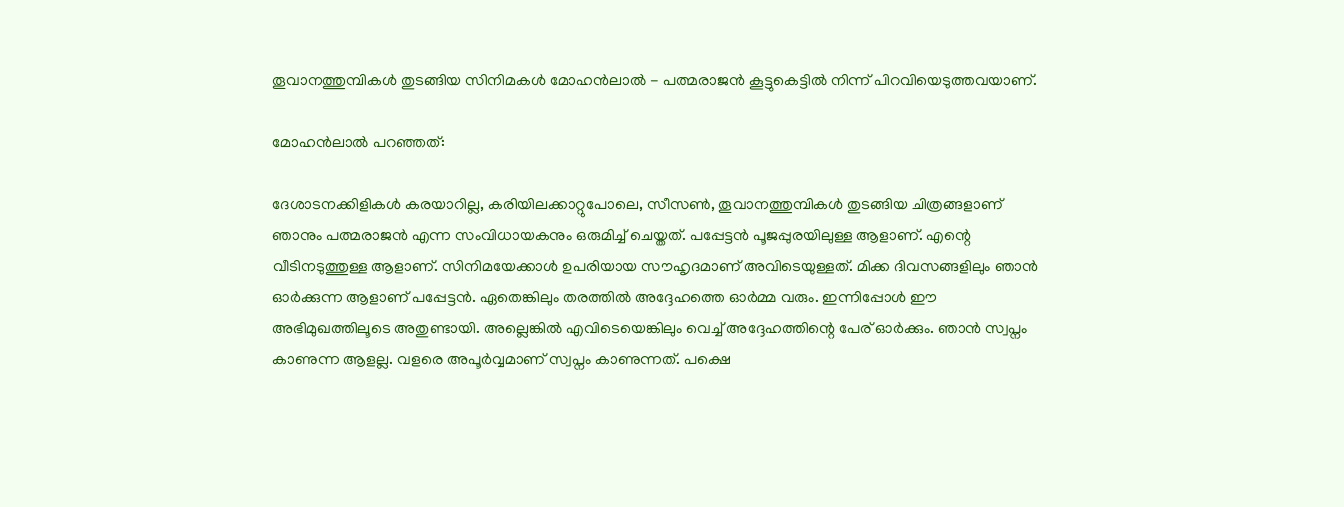തൂവാനത്തുമ്പികള്‍ തുടങ്ങിയ സിനിമകള്‍ മോഹന്‍ലാല്‍ - പത്മരാജന്‍ കൂട്ടുകെട്ടില്‍ നിന്ന് പിറവിയെടുത്തവയാണ്.

മോഹന്‍ലാല്‍ പറഞ്ഞത്:

ദേശാടനക്കിളികള്‍ കരയാറില്ല, കരിയിലക്കാറ്റുപോലെ, സീസണ്‍, തൂവാനത്തുമ്പികള്‍ തുടങ്ങിയ ചിത്രങ്ങളാണ് ഞാനും പത്മരാജന്‍ എന്ന സംവിധായകനും ഒരുമിച്ച് ചെയ്തത്. പപ്പേട്ടന്‍ പൂജപ്പുരയിലുള്ള ആളാണ്. എന്റെ വീടിനടുത്തുള്ള ആളാണ്. സിനിമയേക്കാള്‍ ഉപരിയായ സൗഹൃദമാണ് അവിടെയുള്ളത്. മിക്ക ദിവസങ്ങളിലും ഞാന്‍ ഓര്‍ക്കുന്ന ആളാണ് പപ്പേട്ടന്‍. ഏതെങ്കിലും തരത്തില്‍ അദ്ദേഹത്തെ ഓര്‍മ്മ വരും. ഇന്നിപ്പോള്‍ ഈ അഭിമുഖത്തിലൂടെ അതുണ്ടായി. അല്ലെങ്കില്‍ എവിടെയെങ്കിലും വെച്ച് അദ്ദേഹത്തിന്റെ പേര് ഓര്‍ക്കും. ഞാന്‍ സ്വപ്നം കാണുന്ന ആളല്ല. വളരെ അപൂര്‍വ്വമാണ് സ്വപ്നം കാണുന്നത്. പക്ഷെ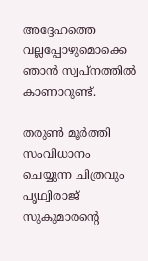അദ്ദേഹത്തെ വല്ലപ്പോഴുമൊക്കെ ഞാന്‍ സ്വപ്നത്തില്‍ കാണാറുണ്ട്.

തരുണ്‍ മൂര്‍ത്തി സംവിധാനം ചെയ്യുന്ന ചിത്രവും പൃഥ്വിരാജ് സുകുമാരന്റെ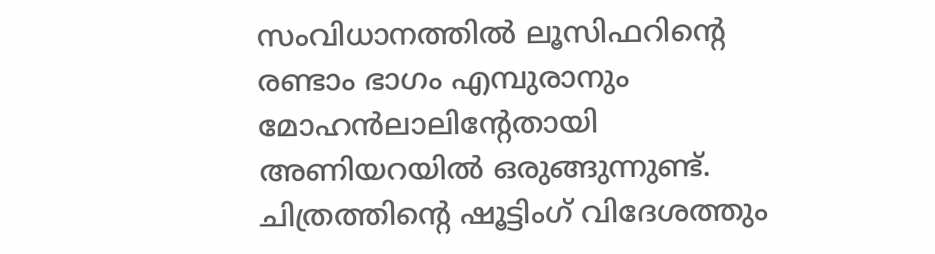സംവിധാനത്തില്‍ ലൂസിഫറിന്റെ രണ്ടാം ഭാഗം എമ്പുരാനും മോഹന്‍ലാലിന്റേതായി അണിയറയില്‍ ഒരുങ്ങുന്നുണ്ട്. ചിത്രത്തിന്റെ ഷൂട്ടിംഗ് വിദേശത്തും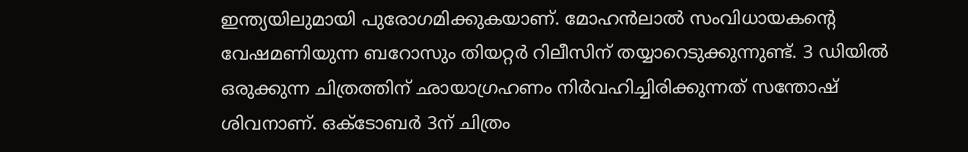ഇന്ത്യയിലുമായി പുരോഗമിക്കുകയാണ്. മോഹന്‍ലാല്‍ സംവിധായകന്റെ വേഷമണിയുന്ന ബറോസും തിയറ്റര്‍ റിലീസിന് തയ്യാറെടുക്കുന്നുണ്ട്. 3 ഡിയില്‍ ഒരുക്കുന്ന ചിത്രത്തിന് ഛായാഗ്രഹണം നിര്‍വഹിച്ചിരിക്കുന്നത് സന്തോഷ് ശിവനാണ്. ഒക്ടോബര്‍ 3ന് ചിത്രം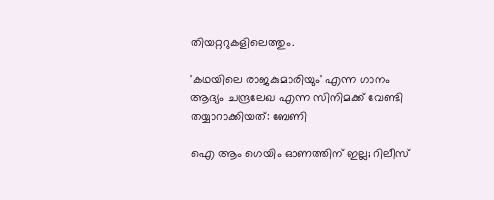തിയറ്ററുകളിലെത്തും.

'കഥയിലെ രാജകുമാരിയും' എന്ന ഗാനം ആദ്യം ചന്ദ്രലേഖ എന്ന സിനിമക്ക് വേണ്ടി തയ്യാറാക്കിയത്: ബേണി

ഐ ആം ഗെയിം ഓണത്തിന് ഇല്ല; റിലീസ്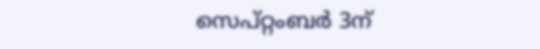സെപ്റ്റംബർ 3ന്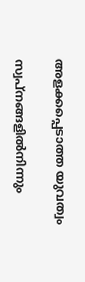അളക്കപ്പെടാത്ത യുവത്വം

സ്വപ്നങ്ങളിൽനിന്നും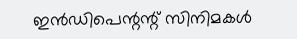ഇൻഡിപെന്റന്റ് സിനിമകൾ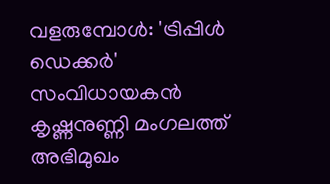വളരുമ്പോൾ: 'ട്രിപ്പിൾ ഡെക്കർ' സംവിധായകൻ കൃഷ്ണനുണ്ണി മംഗലത്ത് അഭിമുഖം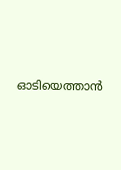ഓടിയെത്താൻ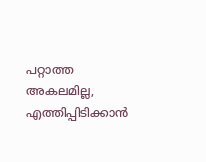പറ്റാത്ത അകലമില്ല, എത്തിപ്പിടിക്കാൻ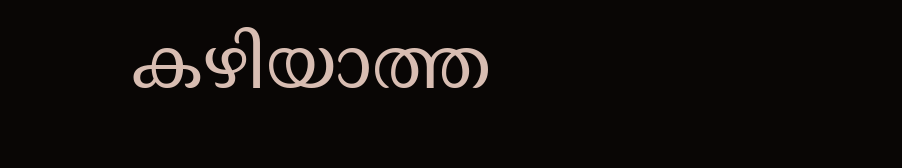കഴിയാത്ത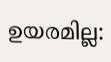ഉയരമില്ല: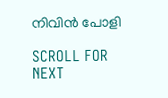നിവിൻ പോളി

SCROLL FOR NEXT